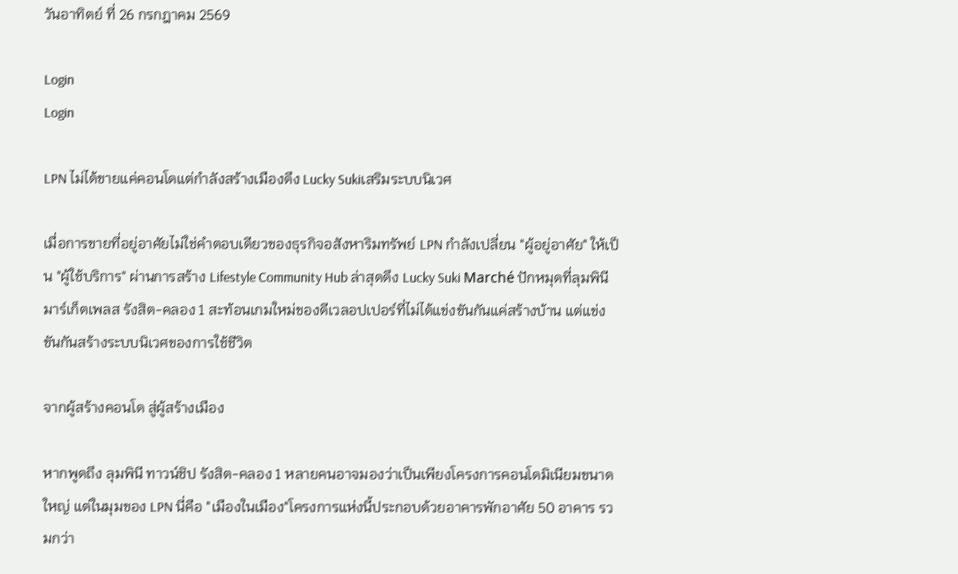วันอาทิตย์ ที่ 26 กรกฎาคม 2569

Login
Login

LPN ไม่ได้ขายแค่คอนโดแต่กำลังสร้างเมืองดึง Lucky Sukiเสริมระบบนิเวศ

เมื่อการขายที่อยู่อาศัยไม่ใช่คำตอบเดียวของธุรกิจอสังหาริมทรัพย์ LPN กำลังเปลี่ยน "ผู้อยู่อาศัย" ให้เป็น "ผู้ใช้บริการ" ผ่านการสร้าง Lifestyle Community Hub ล่าสุดดึง Lucky Suki Marché ปักหมุดที่ลุมพินี มาร์เก็ตเพลส รังสิต-คลอง 1 สะท้อนเกมใหม่ของดีเวลอปเปอร์ที่ไม่ได้แข่งขันกันแค่สร้างบ้าน แต่แข่งขันกันสร้างระบบนิเวศของการใช้ชีวิต

จากผู้สร้างคอนโด สู่ผู้สร้างเมือง

หากพูดถึง ลุมพินี ทาวน์ชิป รังสิต-คลอง 1 หลายคนอาจมองว่าเป็นเพียงโครงการคอนโดมิเนียมขนาดใหญ่ แต่ในมุมของ LPN นี่คือ "เมืองในเมือง"โครงการแห่งนี้ประกอบด้วยอาคารพักอาศัย 50 อาคาร รวมกว่า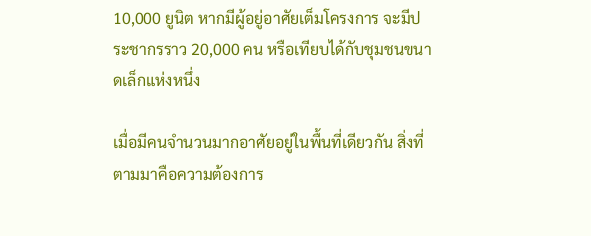10,000 ยูนิต หากมีผู้อยู่อาศัยเต็มโครงการ จะมีประชากรราว 20,000 คน หรือเทียบได้กับชุมชนขนาดเล็กแห่งหนึ่ง

เมื่อมีคนจำนวนมากอาศัยอยู่ในพื้นที่เดียวกัน สิ่งที่ตามมาคือความต้องการ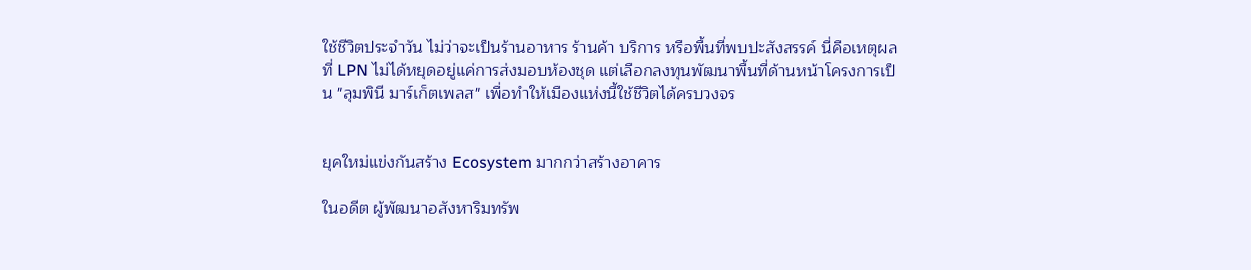ใช้ชีวิตประจำวัน ไม่ว่าจะเป็นร้านอาหาร ร้านค้า บริการ หรือพื้นที่พบปะสังสรรค์ นี่คือเหตุผลที่ LPN ไม่ได้หยุดอยู่แค่การส่งมอบห้องชุด แต่เลือกลงทุนพัฒนาพื้นที่ด้านหน้าโครงการเป็น "ลุมพินี มาร์เก็ตเพลส" เพื่อทำให้เมืองแห่งนี้ใช้ชีวิตได้ครบวงจร


ยุคใหม่แข่งกันสร้าง Ecosystem มากกว่าสร้างอาคาร

ในอดีต ผู้พัฒนาอสังหาริมทรัพ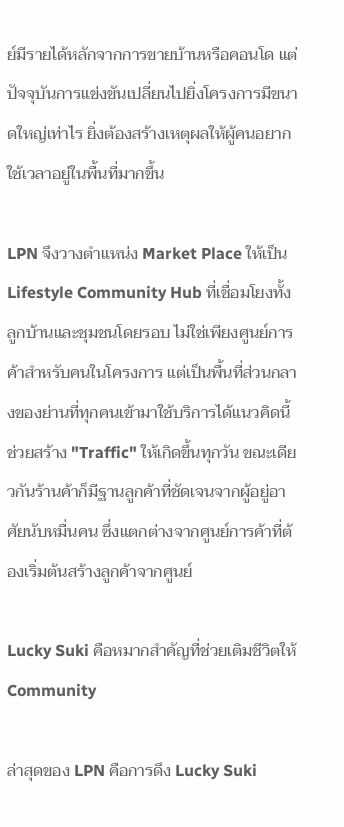ย์มีรายได้หลักจากการขายบ้านหรือคอนโด แต่ปัจจุบันการแข่งขันเปลี่ยนไปยิ่งโครงการมีขนาดใหญ่เท่าไร ยิ่งต้องสร้างเหตุผลให้ผู้คนอยากใช้เวลาอยู่ในพื้นที่มากขึ้น

LPN จึงวางตำแหน่ง Market Place ให้เป็น Lifestyle Community Hub ที่เชื่อมโยงทั้งลูกบ้านและชุมชนโดยรอบ ไม่ใช่เพียงศูนย์การค้าสำหรับคนในโครงการ แต่เป็นพื้นที่ส่วนกลางของย่านที่ทุกคนเข้ามาใช้บริการได้แนวคิดนี้ช่วยสร้าง "Traffic" ให้เกิดขึ้นทุกวัน ขณะเดียวกันร้านค้าก็มีฐานลูกค้าที่ชัดเจนจากผู้อยู่อาศัยนับหมื่นคน ซึ่งแตกต่างจากศูนย์การค้าที่ต้องเริ่มต้นสร้างลูกค้าจากศูนย์

Lucky Suki คือหมากสำคัญที่ช่วยเติมชีวิตให้ Community

ล่าสุดของ LPN คือการดึง Lucky Suki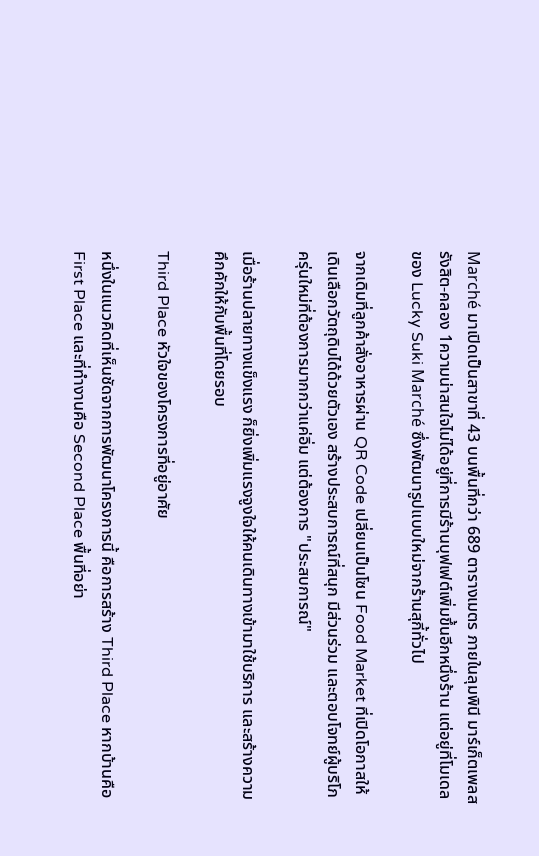Marché มาเปิดเป็นสาขาที่ 43 บนพื้นที่กว่า 689 ตารางเมตร ภายในลุมพินี มาร์เก็ตเพลส รังสิต-คลอง 1ความน่าสนใจไม่ได้อยู่ที่การมีร้านบุฟเฟต์เพิ่มขึ้นอีกหนึ่งร้าน แต่อยู่ที่โมเดลของ Lucky Suki Marché ซึ่งพัฒนารูปแบบใหม่จากร้านสุกี้ทั่วไป

จากเดิมที่ลูกค้าสั่งอาหารผ่าน QR Code เปลี่ยนเป็นโซน Food Market ที่เปิดโอกาสให้เดินเลือกวัตถุดิบได้ด้วยตัวเอง สร้างประสบการณ์ที่สนุก มีส่วนร่วม และตอบโจทย์ผู้บริโภครุ่นใหม่ที่ต้องการมากกว่าแค่อิ่ม แต่ต้องการ "ประสบการณ์"

เมื่อร้านปลายทางแข็งแรง ก็ยิ่งเพิ่มแรงจูงใจให้คนเดินทางเข้ามาใช้บริการ และสร้างความคึกคักให้กับพื้นที่โดยรอบ

Third Place หัวใจของโครงการที่อยู่อาศัย

หนึ่งในแนวคิดที่เห็นชัดจากการพัฒนาโครงการนี้ คือการสร้าง Third Place หากบ้านคือ First Place และที่ทำงานคือ Second Place พื้นที่อย่า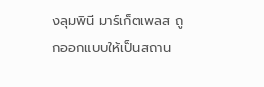งลุมพินี มาร์เก็ตเพลส ถูกออกแบบให้เป็นสถาน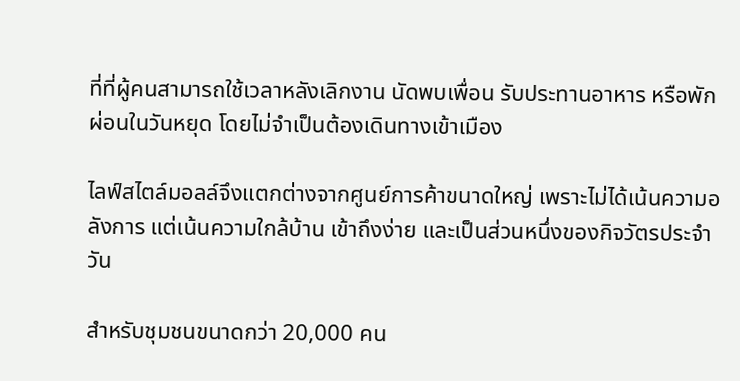ที่ที่ผู้คนสามารถใช้เวลาหลังเลิกงาน นัดพบเพื่อน รับประทานอาหาร หรือพักผ่อนในวันหยุด โดยไม่จำเป็นต้องเดินทางเข้าเมือง

ไลฟ์สไตล์มอลล์จึงแตกต่างจากศูนย์การค้าขนาดใหญ่ เพราะไม่ได้เน้นความอลังการ แต่เน้นความใกล้บ้าน เข้าถึงง่าย และเป็นส่วนหนึ่งของกิจวัตรประจำวัน

สำหรับชุมชนขนาดกว่า 20,000 คน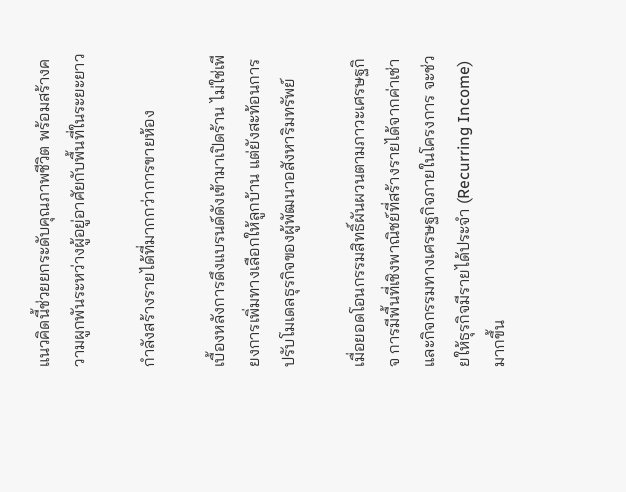แนวคิดนี้ช่วยยกระดับคุณภาพชีวิต พร้อมสร้างความผูกพันระหว่างผู้อยู่อาศัยกับพื้นที่ในระยะยาว

กำลังสร้างรายได้ที่มากกว่าการขายห้อง

เบื้องหลังการดึงแบรนด์ดังเข้ามาเปิดร้าน ไม่ใช่เพียงการเพิ่มทางเลือกให้ลูกบ้าน แต่ยังสะท้อนการปรับโมเดลธุรกิจของผู้พัฒนาอสังหาริมทรัพย์

เมื่อยอดโอนกรรมสิทธิ์ผันผวนตามภาวะเศรษฐกิจ การมีพื้นที่เชิงพาณิชย์ที่สร้างรายได้จากค่าเช่าและกิจกรรมทางเศรษฐกิจภายในโครงการ จะช่วยให้ธุรกิจมีรายได้ประจำ (Recurring Income) มากขึ้น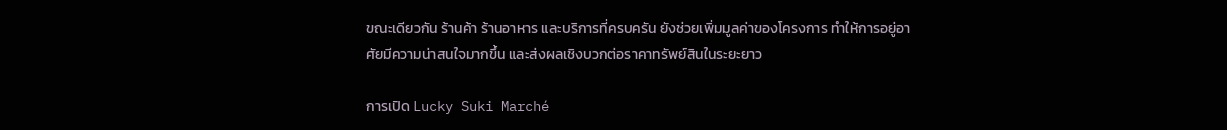ขณะเดียวกัน ร้านค้า ร้านอาหาร และบริการที่ครบครัน ยังช่วยเพิ่มมูลค่าของโครงการ ทำให้การอยู่อาศัยมีความน่าสนใจมากขึ้น และส่งผลเชิงบวกต่อราคาทรัพย์สินในระยะยาว

การเปิด Lucky Suki Marché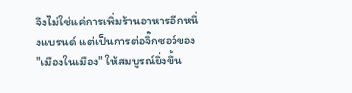จึงไม่ใช่แค่การเพิ่มร้านอาหารอีกหนึ่งแบรนด์ แต่เป็นการต่อจิ๊กซอว์ของ "เมืองในเมือง" ให้สมบูรณ์ยิ่งขึ้น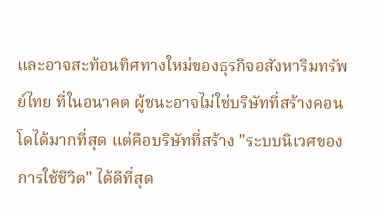และอาจสะท้อนทิศทางใหม่ของธุรกิจอสังหาริมทรัพย์ไทย ที่ในอนาคต ผู้ชนะอาจไม่ใช่บริษัทที่สร้างคอนโดได้มากที่สุด แต่คือบริษัทที่สร้าง "ระบบนิเวศของการใช้ชีวิต" ได้ดีที่สุด